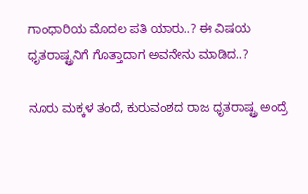ಗಾಂಧಾರಿಯ ಮೊದಲ ಪತಿ ಯಾರು..? ಈ ವಿಷಯ ಧೃತರಾಷ್ಟ್ರನಿಗೆ ಗೊತ್ತಾದಾಗ ಅವನೇನು ಮಾಡಿದ..?

ನೂರು ಮಕ್ಕಳ ತಂದೆ, ಕುರುವಂಶದ ರಾಜ ಧೃತರಾಷ್ಟ್ರ ಅಂದ್ರೆ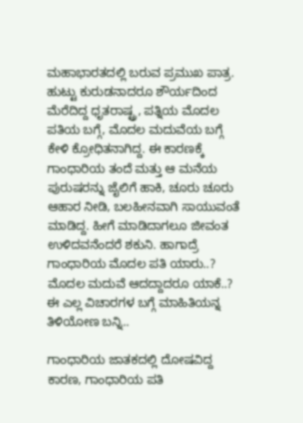ಮಹಾಭಾರತದಲ್ಲಿ ಬರುವ ಪ್ರಮುಖ ಪಾತ್ರ. ಹುಟ್ಟು ಕುರುಡನಾದರೂ ಶೌರ್ಯದಿಂದ ಮೆರೆದಿದ್ದ ಧೃತರಾಷ್ಟ್ರ, ಪತ್ನಿಯ ಮೊದಲ ಪತಿಯ ಬಗ್ಗೆ, ಮೊದಲ ಮದುವೆಯ ಬಗ್ಗೆ ಕೇಳಿ ಕ್ರೋಧಿತನಾಗಿದ್ದ. ಈ ಕಾರಣಕ್ಕೆ ಗಾಂಧಾರಿಯ ತಂದೆ ಮತ್ತು ಆ ಮನೆಯ ಪುರುಷರನ್ನು ಜೈಲಿಗೆ ಹಾಕಿ, ಚೂರು ಚೂರು ಆಹಾರ ನೀಡಿ, ಬಲಹೀನವಾಗಿ ಸಾಯುವಂತೆ ಮಾಡಿದ್ದ. ಹೀಗೆ ಮಾಡಿದಾಗಲೂ ಜೀವಂತ ಉಳಿದವನೆಂದರೆ ಶಕುನಿ. ಹಾಗಾದ್ರೆ ಗಾಂಧಾರಿಯ ಮೊದಲ ಪತಿ ಯಾರು..? ಮೊದಲ ಮದುವೆ ಆದದ್ದಾದರೂ ಯಾಕೆ..? ಈ ಎಲ್ಲ ವಿಚಾರಗಳ ಬಗ್ಗೆ ಮಾಹಿತಿಯನ್ನ ತಿಳಿಯೋಣ ಬನ್ನಿ..

ಗಾಂಧಾರಿಯ ಜಾತಕದಲ್ಲಿ ದೋಷವಿದ್ದ ಕಾರಣ, ಗಾಂಧಾರಿಯ ಪತಿ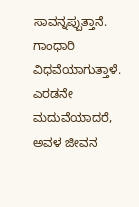ಸಾವನ್ನಪ್ಪುತ್ತಾನೆ. ಗಾಂಧಾರಿ ವಿಧವೆಯಾಗುತ್ತಾಳೆ. ಎರಡನೇ ಮದುವೆಯಾದರೆ, ಅವಳ ಜೀವನ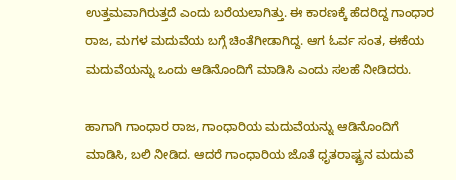ಉತ್ತಮವಾಗಿರುತ್ತದೆ ಎಂದು ಬರೆಯಲಾಗಿತ್ತು. ಈ ಕಾರಣಕ್ಕೆ ಹೆದರಿದ್ದ ಗಾಂಧಾರ ರಾಜ, ಮಗಳ ಮದುವೆಯ ಬಗ್ಗೆ ಚಿಂತೆಗೀಡಾಗಿದ್ದ. ಆಗ ಓರ್ವ ಸಂತ, ಈಕೆಯ ಮದುವೆಯನ್ನು ಒಂದು ಆಡಿನೊಂದಿಗೆ ಮಾಡಿಸಿ ಎಂದು ಸಲಹೆ ನೀಡಿದರು.

ಹಾಗಾಗಿ ಗಾಂಧಾರ ರಾಜ, ಗಾಂಧಾರಿಯ ಮದುವೆಯನ್ನು ಆಡಿನೊಂದಿಗೆ ಮಾಡಿಸಿ, ಬಲಿ ನೀಡಿದ. ಆದರೆ ಗಾಂಧಾರಿಯ ಜೊತೆ ಧೃತರಾಷ್ಟ್ರನ ಮದುವೆ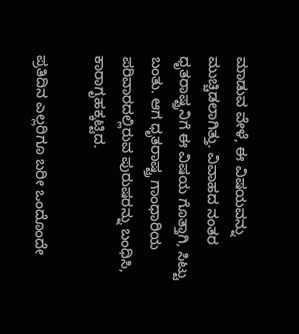ಮಾಡುವ ವೇಳೆ, ಈ ವಿಷಯವನ್ನು ಮುಚ್ಚಿಡಲಾಗಿತ್ತು. ವಿವಾಹದ ನಂತರ ಧೃತರಾಷ್ಟ್ರನಿಗೆ ಈ ವಿಷಯ ಗೊತ್ತಾಗಿ, ಸಿಟ್ಟು ಬಂತು. ಆಗ ಧೃತರಾಷ್ಟ್ರ ಗಾಂಧಾರಿಯ ಪರಿವಾರದಲ್ಲಿರುವ ಪುರುಷರನ್ನು ಬಂಧಿಸಿ, ಕಾರಾಗೃಹಕ್ಕಟ್ಟಿದ.

ಪ್ರತಿದಿನ ಎಲ್ಲರಿಗೂ ಬರೀ ಒಂದೊಂದೇ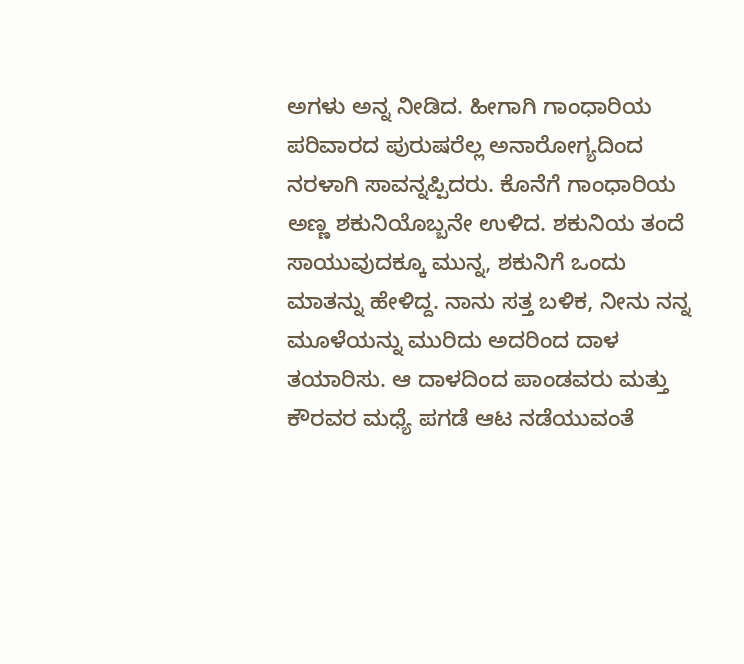ಅಗಳು ಅನ್ನ ನೀಡಿದ. ಹೀಗಾಗಿ ಗಾಂಧಾರಿಯ ಪರಿವಾರದ ಪುರುಷರೆಲ್ಲ ಅನಾರೋಗ್ಯದಿಂದ ನರಳಾಗಿ ಸಾವನ್ನಪ್ಪಿದರು. ಕೊನೆಗೆ ಗಾಂಧಾರಿಯ ಅಣ್ಣ ಶಕುನಿಯೊಬ್ಬನೇ ಉಳಿದ. ಶಕುನಿಯ ತಂದೆ ಸಾಯುವುದಕ್ಕೂ ಮುನ್ನ, ಶಕುನಿಗೆ ಒಂದು ಮಾತನ್ನು ಹೇಳಿದ್ದ. ನಾನು ಸತ್ತ ಬಳಿಕ, ನೀನು ನನ್ನ ಮೂಳೆಯನ್ನು ಮುರಿದು ಅದರಿಂದ ದಾಳ ತಯಾರಿಸು. ಆ ದಾಳದಿಂದ ಪಾಂಡವರು ಮತ್ತು ಕೌರವರ ಮಧ್ಯೆ ಪಗಡೆ ಆಟ ನಡೆಯುವಂತೆ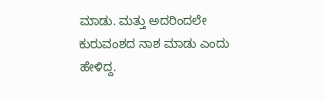ಮಾಡು. ಮತ್ತು ಅದರಿಂದಲೇ ಕುರುವಂಶದ ನಾಶ ಮಾಡು ಎಂದು ಹೇಳಿದ್ದ.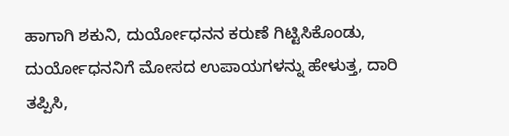ಹಾಗಾಗಿ ಶಕುನಿ, ದುರ್ಯೋಧನನ ಕರುಣೆ ಗಿಟ್ಟಿಸಿಕೊಂಡು, ದುರ್ಯೋಧನನಿಗೆ ಮೋಸದ ಉಪಾಯಗಳನ್ನು ಹೇಳುತ್ತ, ದಾರಿ ತಪ್ಪಿಸಿ,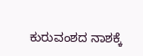ಕುರುವಂಶದ ನಾಶಕ್ಕೆ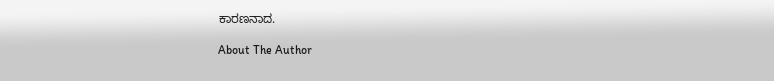ಕಾರಣನಾದ.

About The Author